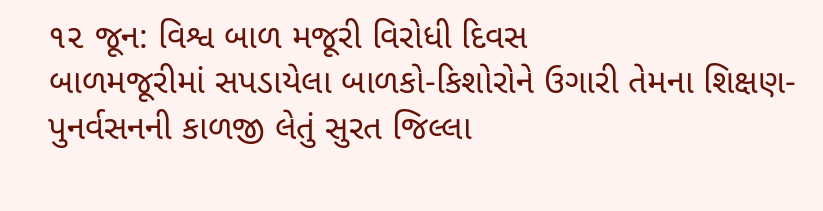૧૨ જૂન: વિશ્વ બાળ મજૂરી વિરોધી દિવસ
બાળમજૂરીમાં સપડાયેલા બાળકો-કિશોરોને ઉગારી તેમના શિક્ષણ- પુનર્વસનની કાળજી લેતું સુરત જિલ્લા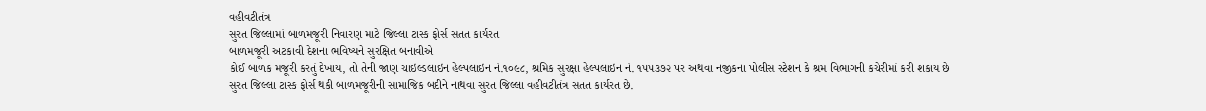વહીવટીતંત્ર
સુરત જિલ્લામાં બાળમજૂરી નિવારણ માટે જિલ્લા ટાસ્ક ફોર્સ સતત કાર્યરત
બાળમજૂરી અટકાવી દેશના ભવિષ્યને સુરક્ષિત બનાવીએ
કોઈ બાળક મજૂરી કરતું દેખાય, તો તેની જાણ ચાઇલ્ડલાઇન હેલ્પલાઇન નં.૧૦૯૮, શ્રમિક સુરક્ષા હેલ્પલાઇન નં. ૧૫૫૩૭૨ પર અથવા નજીકના પોલીસ સ્ટેશન કે શ્રમ વિભાગની કચેરીમાં કરી શકાય છે
સુરત જિલ્લા ટાસ્ક ફોર્સ થકી બાળમજૂરીની સામાજિક બદીને નાથવા સુરત જિલ્લા વહીવટીતંત્ર સતત કાર્યરત છે.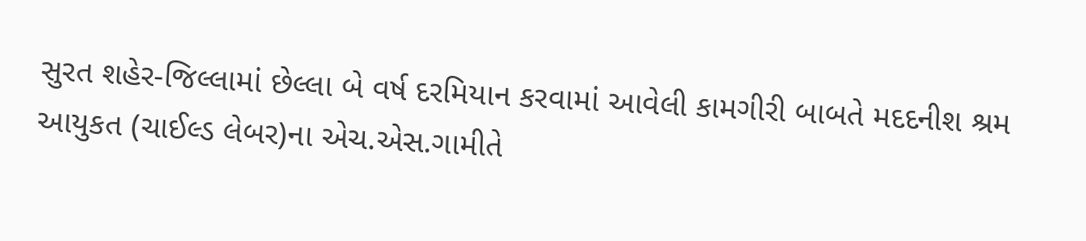સુરત શહેર-જિલ્લામાં છેલ્લા બે વર્ષ દરમિયાન કરવામાં આવેલી કામગીરી બાબતે મદદનીશ શ્રમ આયુકત (ચાઈલ્ડ લેબર)ના એચ.એસ.ગામીતે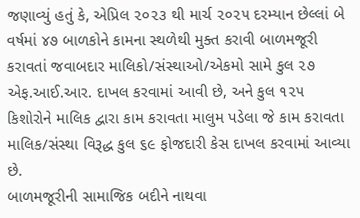જણાવ્યું હતું કે, એપ્રિલ ૨૦૨૩ થી માર્ચ ૨૦૨૫ દરમ્યાન છેલ્લાં બે વર્ષમાં ૪૭ બાળકોને કામના સ્થળેથી મુક્ત કરાવી બાળમજૂરી કરાવતાં જવાબદાર માલિકો/સંસ્થાઓ/એકમો સામે કુલ ૨૭ એફ.આઈ.આર. દાખલ કરવામાં આવી છે, અને કુલ ૧૨૫ કિશોરોને માલિક દ્વારા કામ કરાવતા માલુમ પડેલા જે કામ કરાવતા માલિક/સંસ્થા વિરૂદ્ધ કુલ ૬૯ ફોજદારી કેસ દાખલ કરવામાં આવ્યા છે.
બાળમજૂરીની સામાજિક બદીને નાથવા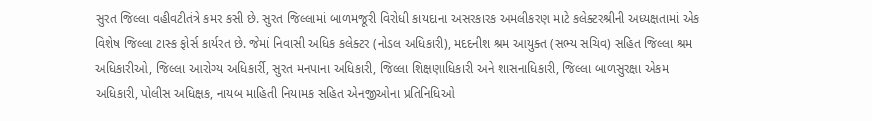સુરત જિલ્લા વહીવટીતંત્રે કમર કસી છે. સુરત જિલ્લામાં બાળમજૂરી વિરોધી કાયદાના અસરકારક અમલીકરણ માટે કલેક્ટરશ્રીની અધ્યક્ષતામાં એક વિશેષ જિલ્લા ટાસ્ક ફોર્સ કાર્યરત છે. જેમાં નિવાસી અધિક કલેક્ટર (નોડલ અધિકારી), મદદનીશ શ્રમ આયુક્ત (સભ્ય સચિવ) સહિત જિલ્લા શ્રમ અધિકારીઓ, જિલ્લા આરોગ્ય અધિકાર્રી, સુરત મનપાના અધિકારી, જિલ્લા શિક્ષણાધિકારી અને શાસનાધિકારી, જિલ્લા બાળસુરક્ષા એકમ અધિકારી, પોલીસ અધિક્ષક, નાયબ માહિતી નિયામક સહિત એનજીઓના પ્રતિનિધિઓ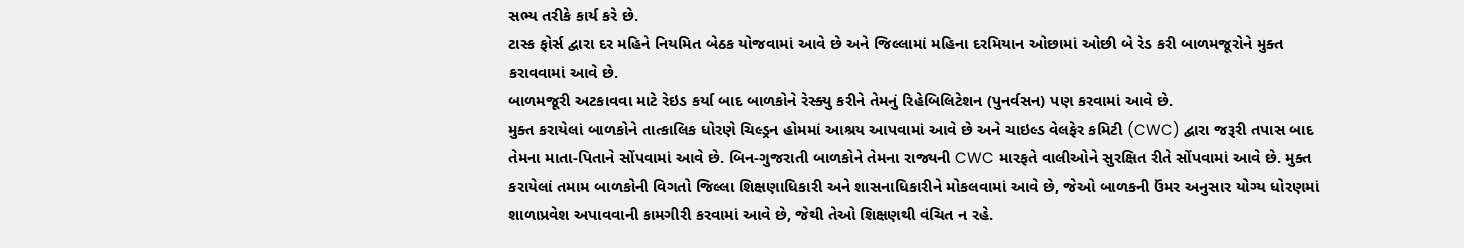સભ્ય તરીકે કાર્ય કરે છે.
ટાસ્ક ફોર્સ દ્વારા દર મહિને નિયમિત બેઠક યોજવામાં આવે છે અને જિલ્લામાં મહિના દરમિયાન ઓછામાં ઓછી બે રેડ કરી બાળમજૂરોને મુક્ત કરાવવામાં આવે છે.
બાળમજૂરી અટકાવવા માટે રેઇડ કર્યા બાદ બાળકોને રેસ્ક્યુ કરીને તેમનું રિહેબિલિટેશન (પુનર્વસન) પણ કરવામાં આવે છે.
મુક્ત કરાયેલાં બાળકોને તાત્કાલિક ધોરણે ચિલ્ડ્રન હોમમાં આશ્રય આપવામાં આવે છે અને ચાઇલ્ડ વેલફેર કમિટી (CWC) દ્વારા જરૂરી તપાસ બાદ તેમના માતા-પિતાને સોંપવામાં આવે છે. બિન-ગુજરાતી બાળકોને તેમના રાજ્યની CWC મારફતે વાલીઓને સુરક્ષિત રીતે સોંપવામાં આવે છે. મુક્ત કરાયેલાં તમામ બાળકોની વિગતો જિલ્લા શિક્ષણાધિકારી અને શાસનાધિકારીને મોકલવામાં આવે છે, જેઓ બાળકની ઉંમર અનુસાર યોગ્ય ધોરણમાં શાળાપ્રવેશ અપાવવાની કામગીરી કરવામાં આવે છે, જેથી તેઓ શિક્ષણથી વંચિત ન રહે.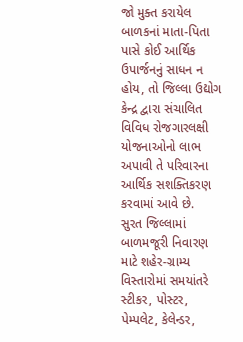જો મુક્ત કરાયેલ બાળકનાં માતા-પિતા પાસે કોઈ આર્થિક ઉપાર્જનનું સાધન ન હોય, તો જિલ્લા ઉદ્યોગ કેન્દ્ર દ્વારા સંચાલિત વિવિધ રોજગારલક્ષી યોજનાઓનો લાભ અપાવી તે પરિવારના આર્થિક સશક્તિકરણ કરવામાં આવે છે.
સુરત જિલ્લામાં બાળમજૂરી નિવારણ માટે શહેર-ગ્રામ્ય વિસ્તારોમાં સમયાંતરે સ્ટીકર, પોસ્ટર, પેમ્પલેટ, કેલેન્ડર,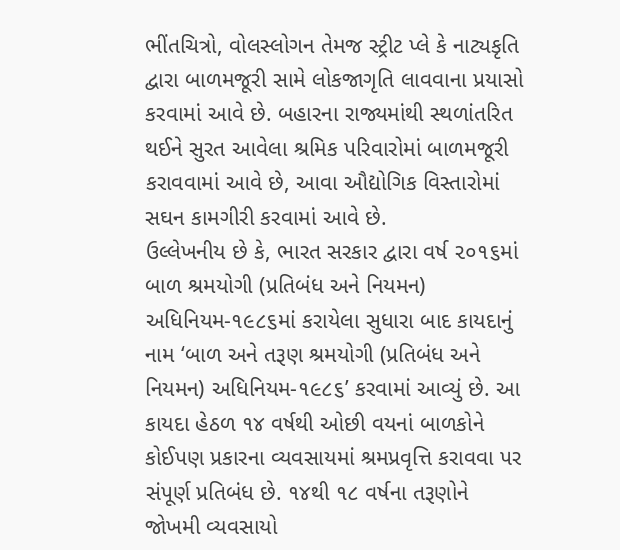ભીંતચિત્રો, વોલસ્લોગન તેમજ સ્ટ્રીટ પ્લે કે નાટ્યકૃતિ દ્વારા બાળમજૂરી સામે લોકજાગૃતિ લાવવાના પ્રયાસો કરવામાં આવે છે. બહારના રાજ્યમાંથી સ્થળાંતરિત થઈને સુરત આવેલા શ્રમિક પરિવારોમાં બાળમજૂરી કરાવવામાં આવે છે, આવા ઔદ્યોગિક વિસ્તારોમાં સઘન કામગીરી કરવામાં આવે છે.
ઉલ્લેખનીય છે કે, ભારત સરકાર દ્વારા વર્ષ ૨૦૧૬માં બાળ શ્રમયોગી (પ્રતિબંધ અને નિયમન) અધિનિયમ-૧૯૮૬માં કરાયેલા સુધારા બાદ કાયદાનું નામ ‘બાળ અને તરૂણ શ્રમયોગી (પ્રતિબંધ અને નિયમન) અધિનિયમ-૧૯૮૬’ કરવામાં આવ્યું છે. આ કાયદા હેઠળ ૧૪ વર્ષથી ઓછી વયનાં બાળકોને કોઈપણ પ્રકારના વ્યવસાયમાં શ્રમપ્રવૃત્તિ કરાવવા પર સંપૂર્ણ પ્રતિબંધ છે. ૧૪થી ૧૮ વર્ષના તરૂણોને જોખમી વ્યવસાયો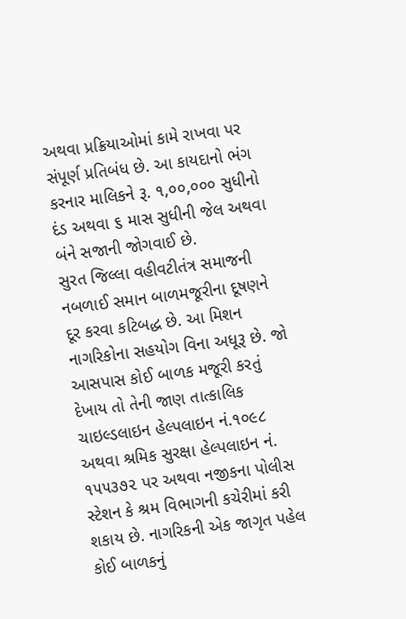અથવા પ્રક્રિયાઓમાં કામે રાખવા પર સંપૂર્ણ પ્રતિબંધ છે. આ કાયદાનો ભંગ કરનાર માલિકને રૂ. ૧,૦૦,૦૦૦ સુધીનો દંડ અથવા ૬ માસ સુધીની જેલ અથવા બંને સજાની જોગવાઈ છે.
સુરત જિલ્લા વહીવટીતંત્ર સમાજની નબળાઈ સમાન બાળમજૂરીના દૂષણને દૂર કરવા કટિબદ્ધ છે. આ મિશન નાગરિકોના સહયોગ વિના અધૂરૂ છે. જો આસપાસ કોઈ બાળક મજૂરી કરતું દેખાય તો તેની જાણ તાત્કાલિક ચાઇલ્ડલાઇન હેલ્પલાઇન નં.૧૦૯૮ અથવા શ્રમિક સુરક્ષા હેલ્પલાઇન નં. ૧૫૫૩૭૨ પર અથવા નજીકના પોલીસ સ્ટેશન કે શ્રમ વિભાગની કચેરીમાં કરી શકાય છે. નાગરિકની એક જાગૃત પહેલ કોઈ બાળકનું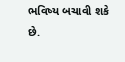ભવિષ્ય બચાવી શકે છે.